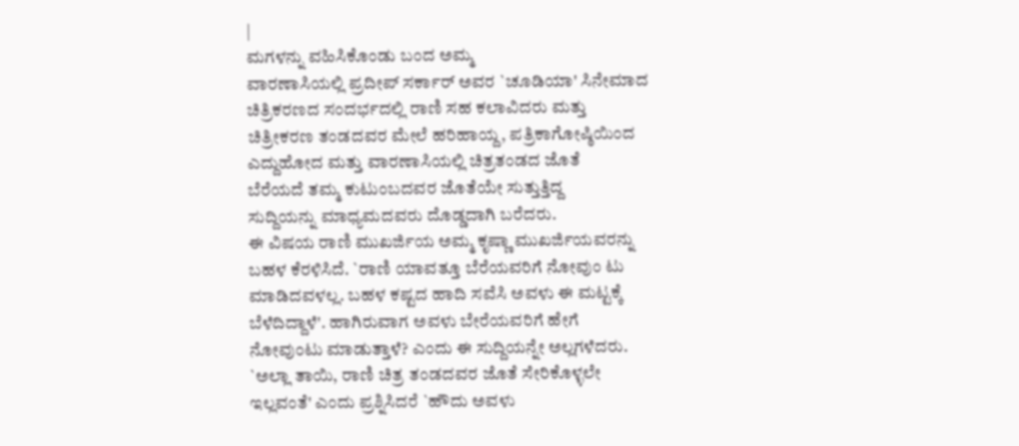|
ಮಗಳನ್ನು ವಹಿಸಿಕೊಂಡು ಬಂದ ಅಮ್ಮ
ವಾರಣಾಸಿಯಲ್ಲಿ ಪ್ರದೀಪ್ ಸರ್ಕಾರ್ ಅವರ `ಚೂಡಿಯಾ' ಸಿನೇಮಾದ
ಚಿತ್ರಿಕರಣದ ಸಂದರ್ಭದಲ್ಲಿ ರಾಣಿ ಸಹ ಕಲಾವಿದರು ಮತ್ತು
ಚಿತ್ರೀಕರಣ ತಂಡದವರ ಮೇಲೆ ಹರಿಹಾಯ್ದ, ಪತ್ರಿಕಾಗೋಷ್ಠಿಯಿಂದ
ಎದ್ದುಹೋದ ಮತ್ತು ವಾರಣಾಸಿಯಲ್ಲಿ ಚಿತ್ರತಂಡದ ಜೊತೆ
ಬೆರೆಯದೆ ತಮ್ಮ ಕುಟುಂಬದವರ ಜೊತೆಯೇ ಸುತ್ತುತ್ತಿದ್ದ
ಸುದ್ದಿಯನ್ನು ಮಾಧ್ಯಮದವರು ದೊಡ್ಡದಾಗಿ ಬರೆದರು.
ಈ ವಿಷಯ ರಾಣಿ ಮುಖರ್ಜಿಯ ಅಮ್ಮ ಕೃಷ್ಣಾ ಮುಖರ್ಜಿಯವರನ್ನು
ಬಹಳ ಕೆರಳಿಸಿದೆ. `ರಾಣಿ ಯಾವತ್ತೂ ಬೆರೆಯವರಿಗೆ ನೋವುಂ ಟು
ಮಾಡಿದವಳಲ್ಲ. ಬಹಳ ಕಷ್ಟದ ಹಾದಿ ಸವೆಸಿ ಅವಳು ಈ ಮಟ್ಟಕ್ಕೆ
ಬೆಳೆದಿದ್ದಾಳೆ'. ಹಾಗಿರುವಾಗ ಅವಳು ಬೇರೆಯವರಿಗೆ ಹೇಗೆ
ನೋವುಂಟು ಮಾಡುತ್ತಾಳೆ? ಎಂದು ಈ ಸುದ್ದಿಯನ್ನೇ ಅಲ್ಲಗಳೆದರು.
`ಅಲ್ಲಾ ತಾಯಿ, ರಾಣಿ ಚಿತ್ರ ತಂಡದವರ ಜೊತೆ ಸೇರಿಕೊಳ್ಳಲೇ
ಇಲ್ಲವಂತೆ' ಎಂದು ಪ್ರಶ್ನಿಸಿದರೆ `ಹೌದು ಅವಳು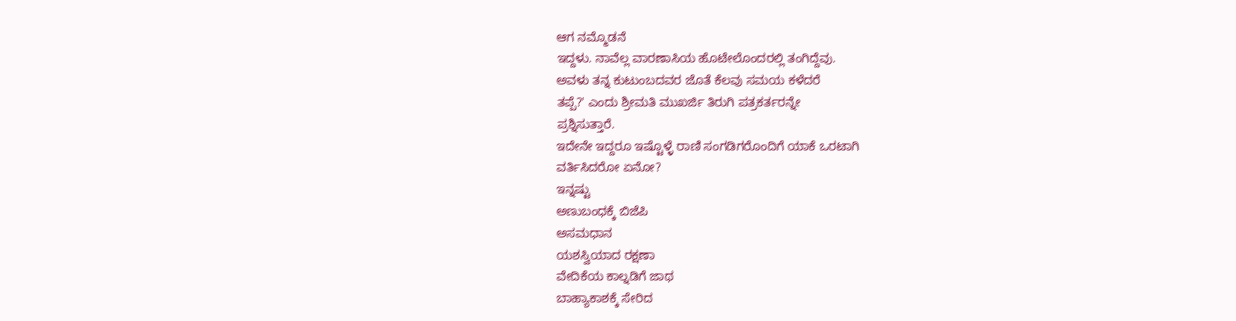ಆಗ ನಮ್ಮೊಡನೆ
ಇದ್ದಳು. ನಾವೆಲ್ಲ ವಾರಣಾಸಿಯ ಹೊಟೇಲೊಂದರಲ್ಲಿ ತಂಗಿದ್ದೆವು.
ಅವಳು ತನ್ನ ಕುಟುಂಬದವರ ಜೊತೆ ಕೆಲವು ಸಮಯ ಕಳೆದರೆ
ತಪ್ಪೆ?' ಎಂದು ಶ್ರೀಮತಿ ಮುಖರ್ಜಿ ತಿರುಗಿ ಪತ್ರಕರ್ತರನ್ನೇ
ಪ್ರಶ್ನಿಸುತ್ತಾರೆ.
ಇದೇನೇ ಇದ್ದರೂ ಇಷ್ಟೊಳ್ಳೆ ರಾಣಿ ಸಂಗಡಿಗರೊಂದಿಗೆ ಯಾಕೆ ಒರಟಾಗಿ
ವರ್ತಿಸಿದರೋ ಏನೋ?
ಇನ್ನಷ್ಟು
ಅಣುಬಂಧಕ್ಕೆ ಬಿಜೆಪಿ
ಅಸಮಧಾನ
ಯಶಸ್ವಿಯಾದ ರಕ್ಷಣಾ
ವೇದಿಕೆಯ ಕಾಲ್ನಡಿಗೆ ಜಾಥ
ಬಾಹ್ಯಾಕಾಶಕ್ಕೆ ಸೇರಿದ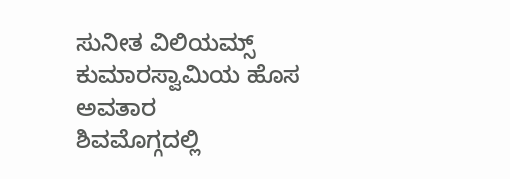ಸುನೀತ ವಿಲಿಯಮ್ಸ್
ಕುಮಾರಸ್ವಾಮಿಯ ಹೊಸ
ಅವತಾರ
ಶಿವಮೊಗ್ಗದಲ್ಲಿ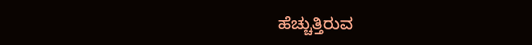ಹೆಚ್ಚುತ್ತಿರುವ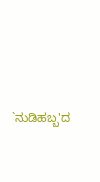`ನುಡಿಹಬ್ಬ'ದ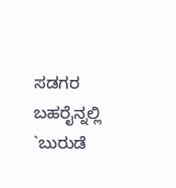ಸಡಗರ
ಬಹರೈನ್ನಲ್ಲಿ `ಬುರುಡೆ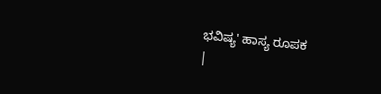ಭವಿಷ್ಯ' ಹಾಸ್ಯ ರೂಪಕ
|